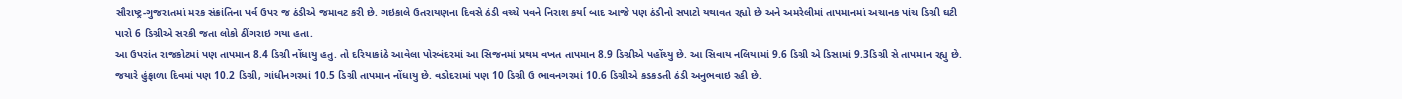સૌરાષ્ટ્ર-ગુજરાતમાં મરક સંક્રાંતિના પર્વ ઉપર જ ઠંડીએ જમાવટ કરી છે. ગઇકાલે ઉતરાયણના દિવસે ઠંડી વચ્ચે પવને નિરાશ કર્યા બાદ આજે પણ ઠંડીનો સપાટો યથાવત રહ્યો છે અને અમરેલીમાં તાપમાનમાં અચાનક પાંચ ડિગ્રી ઘટી પારો 6 ડિગ્રીએ સરકી જતા લોકો ઠીંગરાઇ ગયા હતા.
આ ઉપરાંત રાજકોટમાં પણ તાપમાન 8.4 ડિગ્રી નોંધાયુ હતુ. તો દરિયાકાંઠે આવેલા પોરબંદરમાં આ સિજનમાં પ્રથમ વખત તાપમાન 8.9 ડિગ્રીએ પહોંચ્યુ છે. આ સિવાય નલિયામાં 9.6 ડિગ્રી એ ડિસામાં 9.3ડિગ્રી સે તાપમાન રહ્યુ છે. જયારે હુંફાળા દિવમાં પણ 10.2 ડિગ્રી, ગાંધીનગરમાં 10.5 ડિગ્રી તાપમાન નોંધાયુ છે. વડોદરામાં પણ 10 ડિગ્રી ઉ ભાવનગરમાં 10.6 ડિગ્રીએ કડકડતી ઠંડી અનુભવાઇ રહી છે.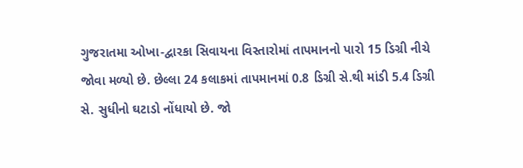ગુજરાતમા ઓખા-દ્વારકા સિવાયના વિસ્તારોમાં તાપમાનનો પારો 15 ડિગ્રી નીચે જોવા મળ્યો છે. છેલ્લા 24 કલાકમાં તાપમાનમાં 0.8 ડિગ્રી સે.થી માંડી 5.4 ડિગ્રી સે. સુધીનો ઘટાડો નોંધાયો છે. જો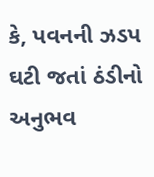કે, પવનની ઝડપ ઘટી જતાં ઠંડીનો અનુભવ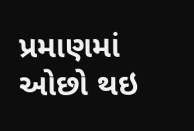પ્રમાણમાં ઓછો થઇ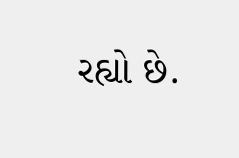રહ્યો છે.